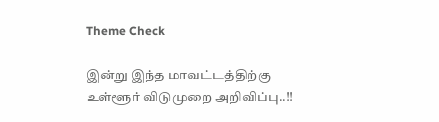Theme Check

இன்று இந்த மாவட்டத்திற்கு உள்ளூர் விடுமுறை அறிவிப்பு..!!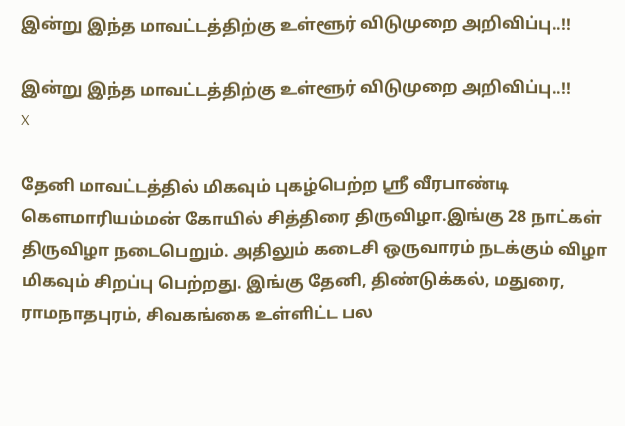இன்று இந்த மாவட்டத்திற்கு உள்ளூர் விடுமுறை அறிவிப்பு..!!

இன்று இந்த மாவட்டத்திற்கு உள்ளூர் விடுமுறை அறிவிப்பு..!!
X

தேனி மாவட்டத்தில் மிகவும் புகழ்பெற்ற ஸ்ரீ வீரபாண்டி கெளமாரியம்மன் கோயில் சித்திரை திருவிழா.இங்கு 28 நாட்கள் திருவிழா நடைபெறும். அதிலும் கடைசி ஒருவாரம் நடக்கும் விழா மிகவும் சிறப்பு பெற்றது. இங்கு தேனி, திண்டுக்கல், மதுரை, ராமநாதபுரம், சிவகங்கை உள்ளிட்ட பல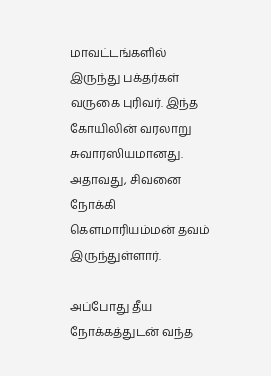மாவட்டங்களில் இருந்து பக்தர்கள் வருகை புரிவர். இந்த கோயிலின் வரலாறு சுவாரஸியமானது. அதாவது, சிவனை நோக்கி கௌமாரியம்மன் தவம் இருந்துள்ளார்.

அப்போது தீய நோக்கத்துடன் வந்த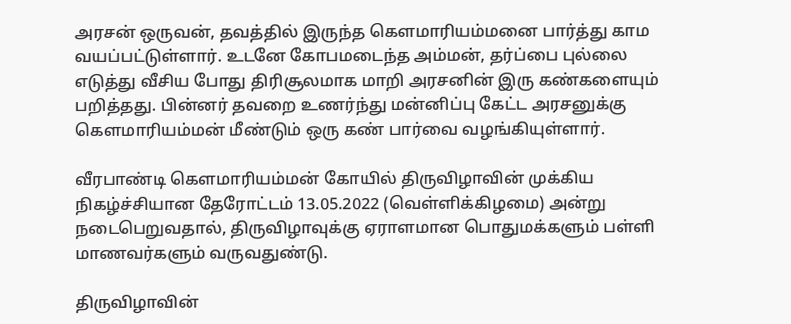அரசன் ஒருவன், தவத்தில் இருந்த கௌமாரியம்மனை பார்த்து காம வயப்பட்டுள்ளார். உடனே கோபமடைந்த அம்மன், தர்ப்பை புல்லை எடுத்து வீசிய போது திரிசூலமாக மாறி அரசனின் இரு கண்களையும் பறித்தது. பின்னர் தவறை உணர்ந்து மன்னிப்பு கேட்ட அரசனுக்கு கௌமாரியம்மன் மீண்டும் ஒரு கண் பார்வை வழங்கியுள்ளார்.

வீரபாண்டி கௌமாரியம்மன் கோயில் திருவிழாவின் முக்கிய நிகழ்ச்சியான தேரோட்டம் 13.05.2022 (வெள்ளிக்கிழமை) அன்று நடைபெறுவதால், திருவிழாவுக்கு ஏராளமான பொதுமக்களும் பள்ளி மாணவர்களும் வருவதுண்டு.

திருவிழாவின்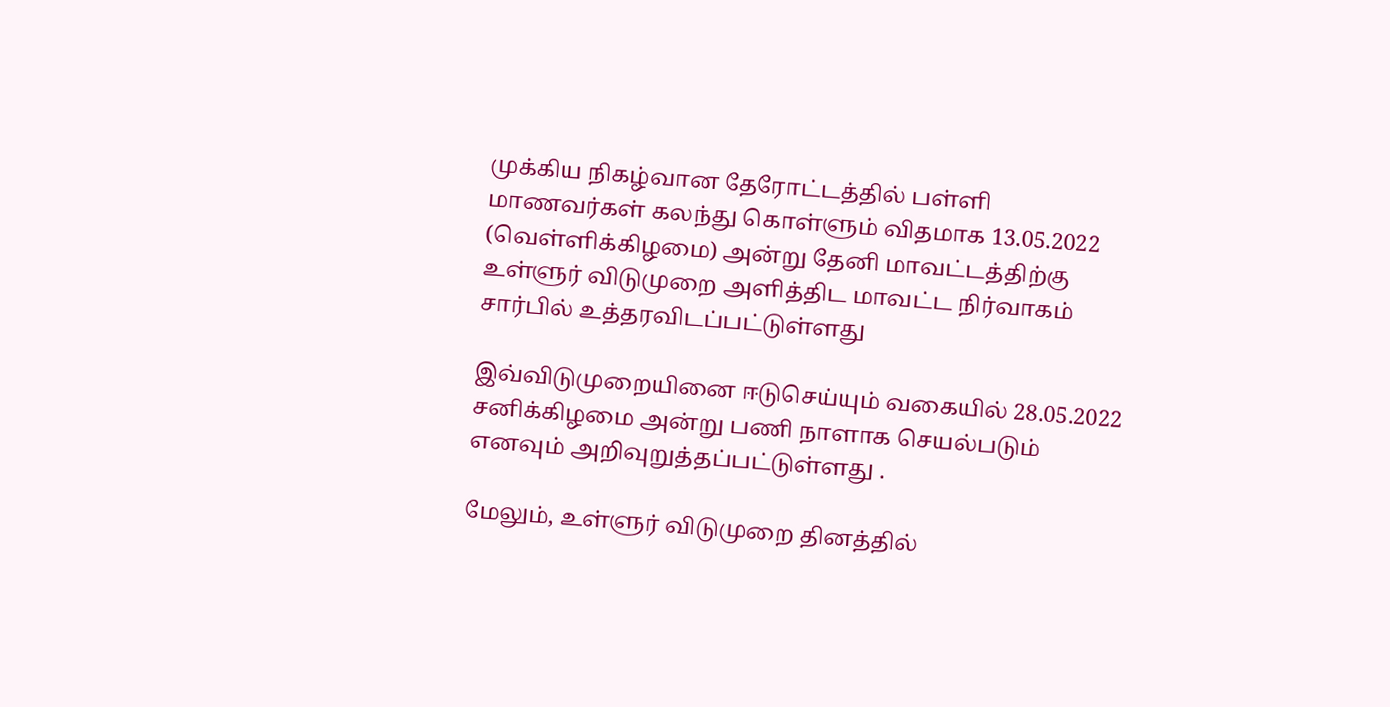முக்கிய நிகழ்வான தேரோட்டத்தில் பள்ளி மாணவர்கள் கலந்து கொள்ளும் விதமாக 13.05.2022 (வெள்ளிக்கிழமை) அன்று தேனி மாவட்டத்திற்கு உள்ளுர் விடுமுறை அளித்திட மாவட்ட நிர்வாகம் சார்பில் உத்தரவிடப்பட்டுள்ளது

இவ்விடுமுறையினை ஈடுசெய்யும் வகையில் 28.05.2022 சனிக்கிழமை அன்று பணி நாளாக செயல்படும் எனவும் அறிவுறுத்தப்பட்டுள்ளது .

மேலும், உள்ளுர் விடுமுறை தினத்தில்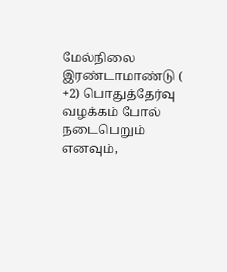மேல்நிலை இரண்டாமாண்டு ( +2) பொதுத்தேர்வு வழக்கம் போல் நடைபெறும் எனவும்,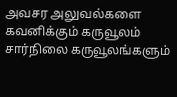அவசர அலுவல்களை கவனிக்கும் கருவூலம் சார்நிலை கருவூலங்களும்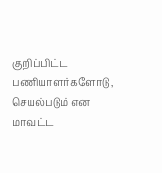குறிப்பிட்ட பணியாளர்களோடு , செயல்படும் என மாவட்ட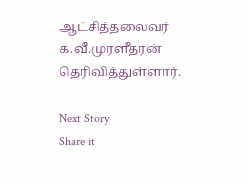ஆட்சித்தலைவர் க.வீ.முரளீதரன் தெரிவித்துள்ளார்.

Next Story
Share it